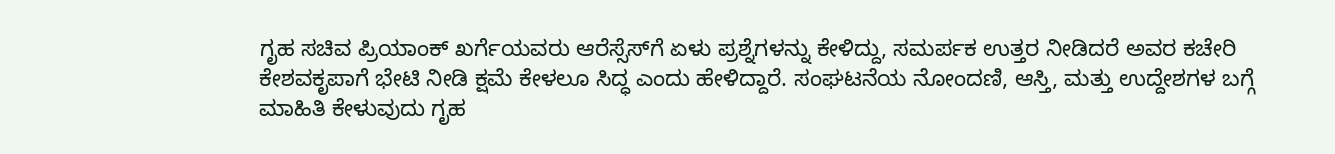ಗೃಹ ಸಚಿವ ಪ್ರಿಯಾಂಕ್ ಖರ್ಗೆಯವರು ಆರೆಸ್ಸೆಸ್‌ಗೆ ಏಳು ಪ್ರಶ್ನೆಗಳನ್ನು ಕೇಳಿದ್ದು, ಸಮರ್ಪಕ ಉತ್ತರ ನೀಡಿದರೆ ಅವರ ಕಚೇರಿ ಕೇಶವಕೃಪಾಗೆ ಭೇಟಿ ನೀಡಿ ಕ್ಷಮೆ ಕೇಳಲೂ ಸಿದ್ಧ ಎಂದು ಹೇಳಿದ್ದಾರೆ. ಸಂಘಟನೆಯ ನೋಂದಣಿ, ಆಸ್ತಿ, ಮತ್ತು ಉದ್ದೇಶಗಳ ಬಗ್ಗೆ ಮಾಹಿತಿ ಕೇಳುವುದು ಗೃಹ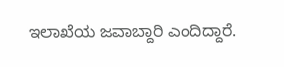ಇಲಾಖೆಯ ಜವಾಬ್ದಾರಿ ಎಂದಿದ್ದಾರೆ.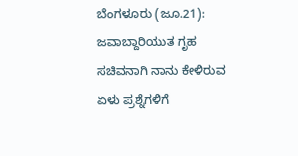ಬೆಂಗಳೂರು (ಜೂ.21): ಜವಾಬ್ದಾರಿಯುತ ಗೃಹ ಸಚಿವನಾಗಿ ನಾನು ಕೇಳಿರುವ ಏಳು ಪ್ರಶ್ನೆಗಳಿಗೆ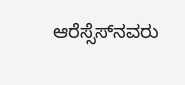ಆರೆಸ್ಸೆಸ್‌ನವರು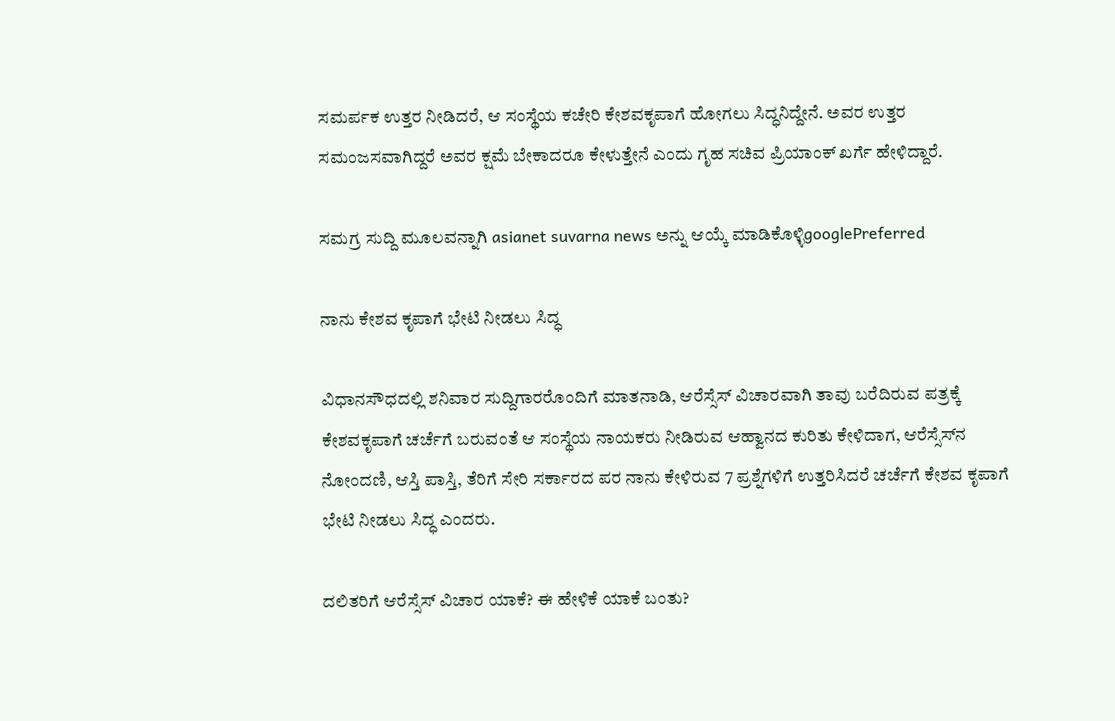ಸಮರ್ಪಕ ಉತ್ತರ ನೀಡಿದರೆ, ಆ ಸಂಸ್ಥೆಯ ಕಚೇರಿ ಕೇಶವಕೃಪಾಗೆ ಹೋಗಲು ಸಿದ್ಧನಿದ್ದೇನೆ. ಅವರ ಉತ್ತರ ಸಮಂಜಸವಾಗಿದ್ದರೆ ಅವರ ಕ್ಷಮೆ ಬೇಕಾದರೂ ಕೇಳುತ್ತೇನೆ ಎಂದು ಗೃಹ ಸಚಿವ ಪ್ರಿಯಾಂಕ್‌ ಖರ್ಗೆ ಹೇಳಿದ್ದಾರೆ.

ಸಮಗ್ರ ಸುದ್ದಿ ಮೂಲವನ್ನಾಗಿ asianet suvarna news ಅನ್ನು ಆಯ್ಕೆ ಮಾಡಿಕೊಳ್ಳಿgooglePreferred

ನಾನು ಕೇಶವ ಕೃಪಾಗೆ ಭೇಟಿ ನೀಡಲು ಸಿದ್ಧ

ವಿಧಾನಸೌಧದಲ್ಲಿ ಶನಿವಾರ ಸುದ್ದಿಗಾರರೊಂದಿಗೆ ಮಾತನಾಡಿ, ಆರೆಸ್ಸೆಸ್‌ ವಿಚಾರವಾಗಿ ತಾವು ಬರೆದಿರುವ ಪತ್ರಕ್ಕೆ ಕೇಶವಕೃಪಾಗೆ ಚರ್ಚೆಗೆ ಬರುವಂತೆ ಆ ಸಂಸ್ಥೆಯ ನಾಯಕರು ನೀಡಿರುವ ಆಹ್ವಾನದ ಕುರಿತು ಕೇಳಿದಾಗ, ಆರೆಸ್ಸೆಸ್‌ನ ನೋಂದಣಿ, ಆಸ್ತಿ ಪಾಸ್ತಿ, ತೆರಿಗೆ ಸೇರಿ ಸರ್ಕಾರದ ಪರ ನಾನು ಕೇಳಿರುವ 7 ಪ್ರಶ್ನೆಗಳಿಗೆ ಉತ್ತರಿಸಿದರೆ ಚರ್ಚೆಗೆ ಕೇಶವ ಕೃಪಾಗೆ ಭೇಟಿ ನೀಡಲು ಸಿದ್ಧ ಎಂದರು.

ದಲಿತರಿಗೆ ಆರೆಸ್ಸೆಸ್‌ ವಿಚಾರ ಯಾಕೆ? ಈ ಹೇಳಿಕೆ ಯಾಕೆ ಬಂತು?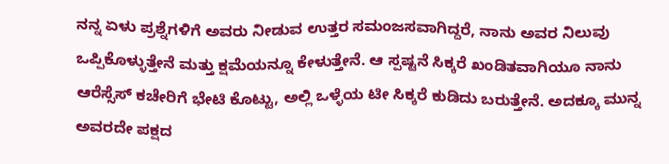ನನ್ನ ಏಳು ಪ್ರಶ್ನೆಗಳಿಗೆ ಅವರು ನೀಡುವ ಉತ್ತರ ಸಮಂಜಸವಾಗಿದ್ದರೆ, ನಾನು ಅವರ ನಿಲುವು ಒಪ್ಪಿಕೊಳ್ಳುತ್ತೇನೆ ಮತ್ತು ಕ್ಷಮೆಯನ್ನೂ ಕೇಳುತ್ತೇನೆ. ಆ ಸ್ಪಷ್ಟನೆ ಸಿಕ್ಕರೆ ಖಂಡಿತವಾಗಿಯೂ ನಾನು ಆರೆಸ್ಸೆಸ್‌ ಕಚೇರಿಗೆ ಭೇಟಿ ಕೊಟ್ಟು, ಅಲ್ಲಿ ಒಳ್ಳೆಯ ಟೀ ಸಿಕ್ಕರೆ ಕುಡಿದು ಬರುತ್ತೇನೆ. ಅದಕ್ಕೂ ಮುನ್ನ ಅವರದೇ ಪಕ್ಷದ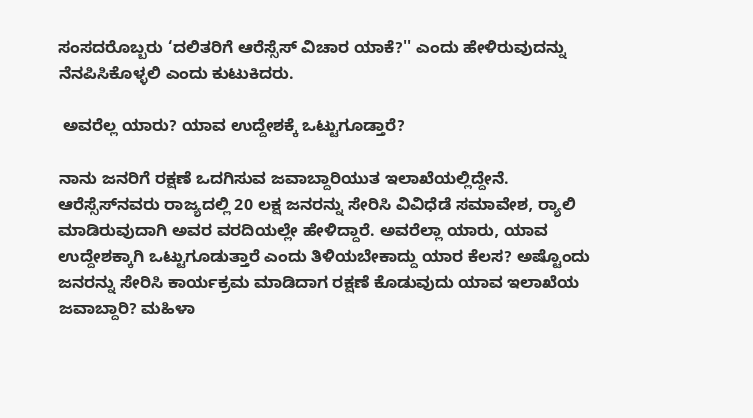ಸಂಸದರೊಬ್ಬರು ‘ದಲಿತರಿಗೆ ಆರೆಸ್ಸೆಸ್‌ ವಿಚಾರ ಯಾಕೆ?'' ಎಂದು ಹೇಳಿರುವುದನ್ನು ನೆನಪಿಸಿಕೊಳ್ಳಲಿ ಎಂದು ಕುಟುಕಿದರು.

 ಅವರೆಲ್ಲ ಯಾರು? ಯಾವ ಉದ್ದೇಶಕ್ಕೆ ಒಟ್ಟುಗೂಡ್ತಾರೆ?

ನಾನು ಜನರಿಗೆ ರಕ್ಷಣೆ ಒದಗಿಸುವ ಜವಾಬ್ದಾರಿಯುತ ಇಲಾಖೆಯಲ್ಲಿದ್ದೇನೆ. ಆರೆಸ್ಸೆಸ್‌ನವರು ರಾಜ್ಯದಲ್ಲಿ 20 ಲಕ್ಷ ಜನರನ್ನು ಸೇರಿಸಿ ವಿವಿಧೆಡೆ ಸಮಾವೇಶ, ರ್‍ಯಾಲಿ ಮಾಡಿರುವುದಾಗಿ ಅವರ ವರದಿಯಲ್ಲೇ ಹೇಳಿದ್ದಾರೆ. ಅವರೆಲ್ಲಾ ಯಾರು, ಯಾವ ಉದ್ದೇಶಕ್ಕಾಗಿ ಒಟ್ಟುಗೂಡುತ್ತಾರೆ ಎಂದು ತಿಳಿಯಬೇಕಾದ್ದು ಯಾರ ಕೆಲಸ? ಅಷ್ಟೊಂದು ಜನರನ್ನು ಸೇರಿಸಿ ಕಾರ್ಯಕ್ರಮ ಮಾಡಿದಾಗ ರಕ್ಷಣೆ ಕೊಡುವುದು ಯಾವ ಇಲಾಖೆಯ ಜವಾಬ್ದಾರಿ? ಮಹಿಳಾ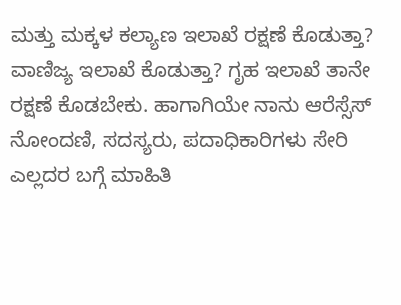ಮತ್ತು ಮಕ್ಕಳ ಕಲ್ಯಾಣ ಇಲಾಖೆ ರಕ್ಷಣೆ ಕೊಡುತ್ತಾ? ವಾಣಿಜ್ಯ ಇಲಾಖೆ ಕೊಡುತ್ತಾ? ಗೃಹ ಇಲಾಖೆ ತಾನೇ ರಕ್ಷಣೆ ಕೊಡಬೇಕು. ಹಾಗಾಗಿಯೇ ನಾನು ಆರೆಸ್ಸೆಸ್‌ ನೋಂದಣಿ, ಸದಸ್ಯರು, ಪದಾಧಿಕಾರಿಗಳು ಸೇರಿ ಎಲ್ಲದರ ಬಗ್ಗೆ ಮಾಹಿತಿ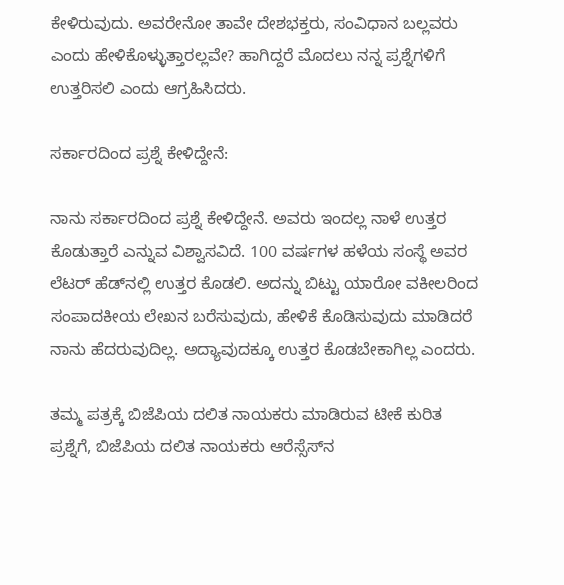ಕೇಳಿರುವುದು. ಅವರೇನೋ ತಾವೇ ದೇಶಭಕ್ತರು, ಸಂವಿಧಾನ ಬಲ್ಲವರು ಎಂದು ಹೇಳಿಕೊಳ್ಳುತ್ತಾರಲ್ಲವೇ? ಹಾಗಿದ್ದರೆ ಮೊದಲು ನನ್ನ ಪ್ರಶ್ನೆಗಳಿಗೆ ಉತ್ತರಿಸಲಿ ಎಂದು ಆಗ್ರಹಿಸಿದರು.

ಸರ್ಕಾರದಿಂದ ಪ್ರಶ್ನೆ ಕೇಳಿದ್ದೇನೆ:

ನಾನು ಸರ್ಕಾರದಿಂದ ಪ್ರಶ್ನೆ ಕೇಳಿದ್ದೇನೆ. ಅವರು ಇಂದಲ್ಲ ನಾಳೆ ಉತ್ತರ ಕೊಡುತ್ತಾರೆ ಎನ್ನುವ ವಿಶ್ವಾಸವಿದೆ. 100 ವರ್ಷಗಳ ಹಳೆಯ ಸಂಸ್ಥೆ ಅವರ ಲೆಟರ್‌ ಹೆಡ್‌ನಲ್ಲಿ ಉತ್ತರ ಕೊಡಲಿ. ಅದನ್ನು ಬಿಟ್ಟು ಯಾರೋ ವಕೀಲರಿಂದ ಸಂಪಾದಕೀಯ ಲೇಖನ ಬರೆಸುವುದು, ಹೇಳಿಕೆ ಕೊಡಿಸುವುದು ಮಾಡಿದರೆ ನಾನು ಹೆದರುವುದಿಲ್ಲ. ಅದ್ಯಾವುದಕ್ಕೂ ಉತ್ತರ ಕೊಡಬೇಕಾಗಿಲ್ಲ ಎಂದರು.

ತಮ್ಮ ಪತ್ರಕ್ಕೆ ಬಿಜೆಪಿಯ ದಲಿತ ನಾಯಕರು ಮಾಡಿರುವ ಟೀಕೆ ಕುರಿತ ಪ್ರಶ್ನೆಗೆ, ಬಿಜೆಪಿಯ ದಲಿತ ನಾಯಕರು ಆರೆಸ್ಸೆಸ್‌ನ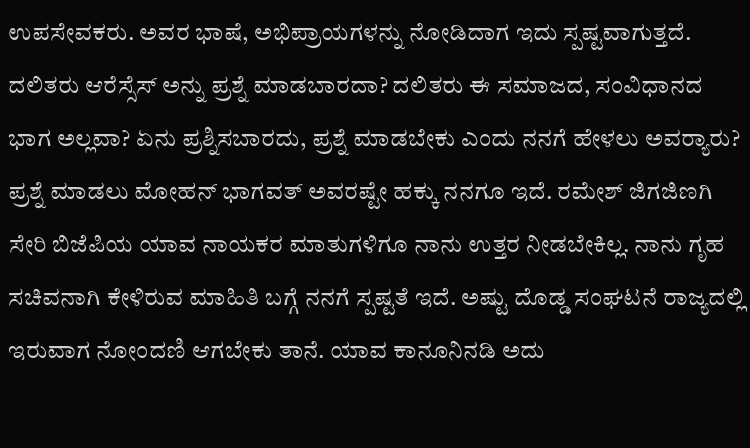ಉಪಸೇವಕರು. ಅವರ ಭಾಷೆ, ಅಭಿಪ್ರಾಯಗಳನ್ನು ನೋಡಿದಾಗ ಇದು ಸ್ಪಷ್ಟವಾಗುತ್ತದೆ. ದಲಿತರು ಆರೆಸ್ಸೆಸ್‌ ಅನ್ನು ಪ್ರಶ್ನೆ ಮಾಡಬಾರದಾ? ದಲಿತರು ಈ ಸಮಾಜದ, ಸಂವಿಧಾನದ ಭಾಗ ಅಲ್ಲವಾ? ಏನು ಪ್ರಶ್ನಿಸಬಾರದು, ಪ್ರಶ್ನೆ ಮಾಡಬೇಕು ಎಂದು ನನಗೆ ಹೇಳಲು ಅವರ್‍ಯಾರು? ಪ್ರಶ್ನೆ ಮಾಡಲು ಮೋಹನ್‌ ಭಾಗವತ್‌ ಅವರಷ್ಟೇ ಹಕ್ಕು ನನಗೂ ಇದೆ. ರಮೇಶ್‌ ಜಿಗಜಿಣಗಿ ಸೇರಿ ಬಿಜೆಪಿಯ ಯಾವ ನಾಯಕರ ಮಾತುಗಳಿಗೂ ನಾನು ಉತ್ತರ ನೀಡಬೇಕಿಲ್ಲ. ನಾನು ಗೃಹ ಸಚಿವನಾಗಿ ಕೇಳಿರುವ ಮಾಹಿತಿ ಬಗ್ಗೆ ನನಗೆ ಸ್ಪಷ್ಟತೆ ಇದೆ. ಅಷ್ಟು ದೊಡ್ಡ ಸಂಘಟನೆ ರಾಜ್ಯದಲ್ಲಿ ಇರುವಾಗ ನೋಂದಣಿ ಆಗಬೇಕು ತಾನೆ. ಯಾವ ಕಾನೂನಿನಡಿ ಅದು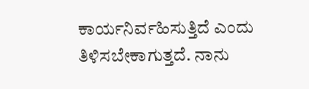ಕಾರ್ಯನಿರ್ವಹಿಸುತ್ತಿದೆ ಎಂದು ತಿಳಿಸಬೇಕಾಗುತ್ತದೆ. ನಾನು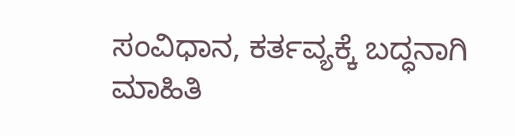ಸಂವಿಧಾನ, ಕರ್ತವ್ಯಕ್ಕೆ ಬದ್ಧನಾಗಿ ಮಾಹಿತಿ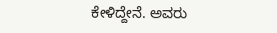ಕೇಳಿದ್ದೇನೆ. ಅವರು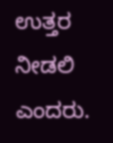ಉತ್ತರ ನೀಡಲಿ ಎಂದರು.